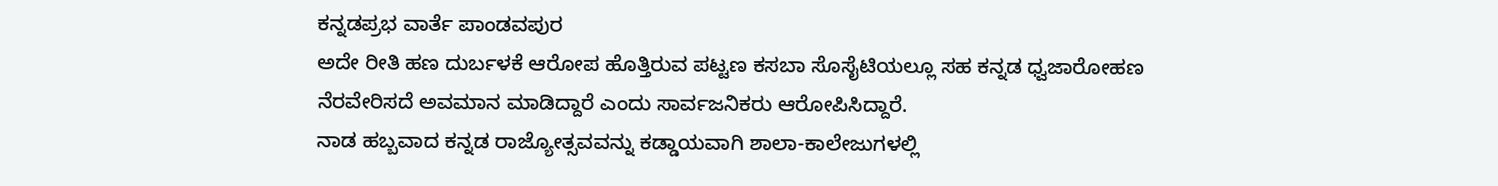ಕನ್ನಡಪ್ರಭ ವಾರ್ತೆ ಪಾಂಡವಪುರ
ಅದೇ ರೀತಿ ಹಣ ದುರ್ಬಳಕೆ ಆರೋಪ ಹೊತ್ತಿರುವ ಪಟ್ಟಣ ಕಸಬಾ ಸೊಸೈಟಿಯಲ್ಲೂ ಸಹ ಕನ್ನಡ ಧ್ವಜಾರೋಹಣ ನೆರವೇರಿಸದೆ ಅವಮಾನ ಮಾಡಿದ್ದಾರೆ ಎಂದು ಸಾರ್ವಜನಿಕರು ಆರೋಪಿಸಿದ್ದಾರೆ.
ನಾಡ ಹಬ್ಬವಾದ ಕನ್ನಡ ರಾಜ್ಯೋತ್ಸವವನ್ನು ಕಡ್ಡಾಯವಾಗಿ ಶಾಲಾ-ಕಾಲೇಜುಗಳಲ್ಲಿ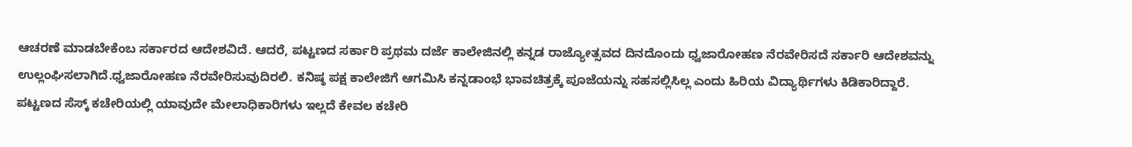ಆಚರಣೆ ಮಾಡಬೇಕೆಂಬ ಸರ್ಕಾರದ ಆದೇಶವಿದೆ. ಆದರೆ, ಪಟ್ಟಣದ ಸರ್ಕಾರಿ ಪ್ರಥಮ ದರ್ಜೆ ಕಾಲೇಜಿನಲ್ಲಿ ಕನ್ನಡ ರಾಜ್ಯೋತ್ಸವದ ದಿನದೊಂದು ಧ್ವಜಾರೋಹಣ ನೆರವೇರಿಸದೆ ಸರ್ಕಾರಿ ಆದೇಶವನ್ನು ಉಲ್ಲಂಘಿಸಲಾಗಿದೆ.ಧ್ವಜಾರೋಹಣ ನೆರವೇರಿಸುವುದಿರಲಿ. ಕನಿಷ್ಠ ಪಕ್ಷ ಕಾಲೇಜಿಗೆ ಆಗಮಿಸಿ ಕನ್ನಡಾಂಭೆ ಭಾವಚಿತ್ರಕ್ಕೆ ಪೂಜೆಯನ್ನು ಸಹಸಲ್ಲಿಸಿಲ್ಲ ಎಂದು ಹಿರಿಯ ವಿದ್ಯಾರ್ಥಿಗಳು ಕಿಡಿಕಾರಿದ್ದಾರೆ.
ಪಟ್ಟಣದ ಸೆಸ್ಕ್ ಕಚೇರಿಯಲ್ಲಿ ಯಾವುದೇ ಮೇಲಾಧಿಕಾರಿಗಳು ಇಲ್ಲದೆ ಕೇವಲ ಕಚೇರಿ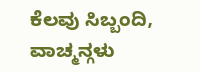ಕೆಲವು ಸಿಬ್ಬಂದಿ, ವಾಚ್ಮನ್ಗಳು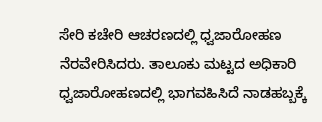ಸೇರಿ ಕಚೇರಿ ಆಚರಣದಲ್ಲಿ ಧ್ವಜಾರೋಹಣ ನೆರವೇರಿಸಿದರು. ತಾಲೂಕು ಮಟ್ಟದ ಅಧಿಕಾರಿ ಧ್ವಜಾರೋಹಣದಲ್ಲಿ ಭಾಗವಹಿಸಿದೆ ನಾಡಹಬ್ಬಕ್ಕೆ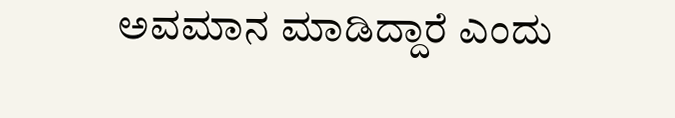ಅವಮಾನ ಮಾಡಿದ್ದಾರೆ ಎಂದು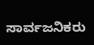ಸಾರ್ವಜನಿಕರು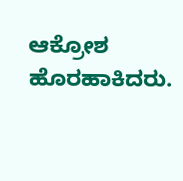ಆಕ್ರೋಶ ಹೊರಹಾಕಿದರು.